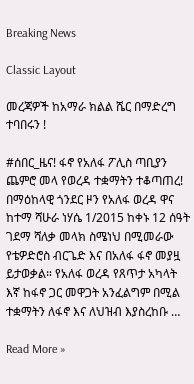Breaking News

Classic Layout

መረጃዎች ከአማራ ክልል ሼር በማድረግ ተባበሩን !

#ሰበር_ዜና! ፋኖ የአለፋ ፖሊስ ጣቢያን ጨምሮ መላ የወረዳ ተቋማትን ተቆጣጠረ! በማዕከላዊ ጎንደር ዞን የአለፋ ወረዳ ዋና ከተማ ሻሁራ ነሃሴ 1/2015 ከቀኑ 12 ሰዓት ገደማ ሻለቃ መላክ ስሜነህ በሚመራው የቴዎድሮስ ብርጌድ እና በአለፋ ፋኖ መያዟ ይታወቃል። የአለፋ ወረዳ የጸጥታ አካላት እኛ ከፋኖ ጋር መዋጋት አንፈልግም በሚል ተቋማትን ለፋኖ እና ለህዝብ እያስረከቡ …

Read More »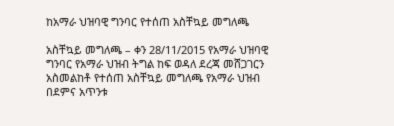ከአማራ ህዝባዊ ግንባር የተሰጠ አስቸኳይ መግለጫ

አስቸኳይ መግለጫ – ቀን 28/11/2015 የአማራ ህዝባዊ ግንባር የአማራ ህዝብ ትግል ከፍ ወዳለ ደረጃ መሸጋገርን አስመልከቶ የተሰጠ አስቸኳይ መግለጫ የአማራ ህዝብ በደምና አጥንቱ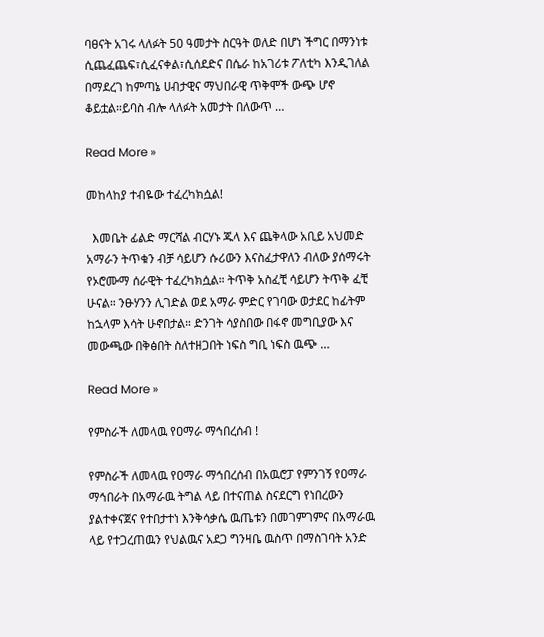ባፀናት አገሩ ላለፉት 50 ዓመታት ስርዓት ወለድ በሆነ ችግር በማንነቱ ሲጨፈጨፍ፣ሲፈናቀል፣ሲሰደድና በሴራ ከአገሪቱ ፖለቲካ እንዲገለል በማደረገ ከምጣኔ ሀብታዊና ማህበራዊ ጥቅሞች ውጭ ሆኖ ቆይቷል።ይባስ ብሎ ላለፉት አመታት በለውጥ …

Read More »

መከላከያ ተብዬው ተፈረካክሷል!

  እመቤት ፊልድ ማርሻል ብርሃኑ ጁላ እና ጨቅላው አቢይ አህመድ አማራን ትጥቁን ብቻ ሳይሆን ሱሪውን እናስፈታዋለን ብለው ያሰማሩት የኦሮሙማ ሰራዊት ተፈረካክሷል። ትጥቅ አስፈቺ ሳይሆን ትጥቅ ፈቺ ሁናል። ንፁሃንን ሊገድል ወደ አማራ ምድር የገባው ወታደር ከፊትም ከኋላም እሳት ሁኖበታል። ድንገት ሳያስበው በፋኖ መግቢያው እና መውጫው በቅፅበት ስለተዘጋበት ነፍስ ግቢ ነፍስ ዉጭ …

Read More »

የምስራች ለመላዉ የዐማራ ማኅበረሰብ !

የምስራች ለመላዉ የዐማራ ማኅበረሰብ በአዉሮፓ የምንገኝ የዐማራ ማኅበራት በአማራዉ ትግል ላይ በተናጠል ስናደርግ የነበረውን ያልተቀናጀና የተበታተነ እንቅሳቃሴ ዉጤቱን በመገምገምና በአማራዉ ላይ የተጋረጠዉን የህልዉና አደጋ ግንዛቤ ዉስጥ በማስገባት አንድ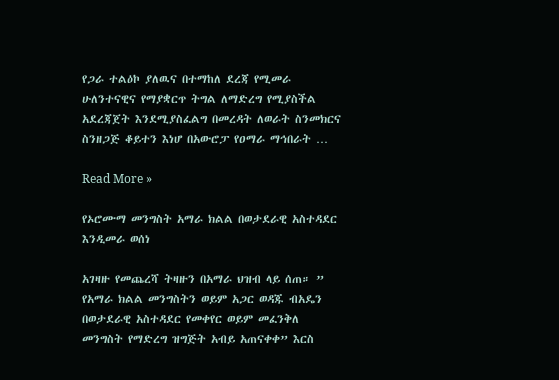የጋራ ተልዕኮ ያለዉና በተማከለ ደረጃ የሚመራ ሁለንተናዊና የማያቋርጥ ትግል ለማድረግ የሚያስችል አደረጃጀት እንደሚያስፈልግ በመረዳት ለወራት ስንመክርና ስንዘጋጅ ቆይተን እነሆ በአውሮፓ የዐማራ ማኅበራት …

Read More »

የኦሮሙማ መንግስት አማራ ክልል በወታደራዊ አስተዳደር እንዲመራ ወሰነ

አገዛዙ የመጨረሻ ትዛዙን በአማራ ህዝብ ላይ ሰጠ። ” የአማራ ክልል መንግስትን ወይም አጋር ወዳጁ ብአዴን በወታደራዊ አስተዳደር የመቀየር ወይም መፈንቅለ መንግስት የማድረግ ዝግጅት አብይ አጠናቀቀ” እርስ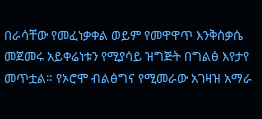በራሳቸው የመፈነቃቀል ወይም የመዋዋጥ እንቅስቃሴ መጀመሩ አይቀሬነቱን የሚያሳይ ዝግጅት በግልፅ እየታየ መጥቷል። የኦሮሞ ብልፅግና የሚመራው አገዛዝ አማራ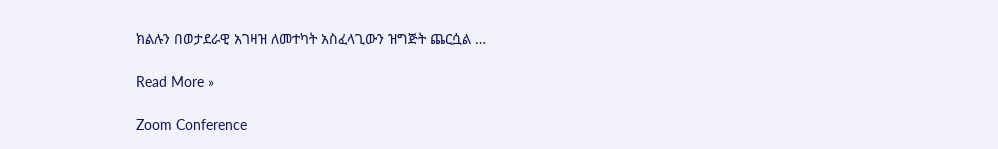ክልሉን በወታደራዊ አገዛዝ ለመተካት አስፈላጊውን ዝግጅት ጨርሷል …

Read More »

Zoom Conference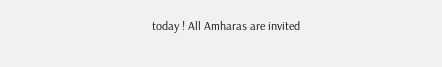today ! All Amharas are invited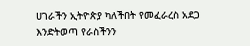ሀገራችን ኢትዮጵያ ካለችበት የመፈራረስ አደጋ እንድትወጣ የራስችንን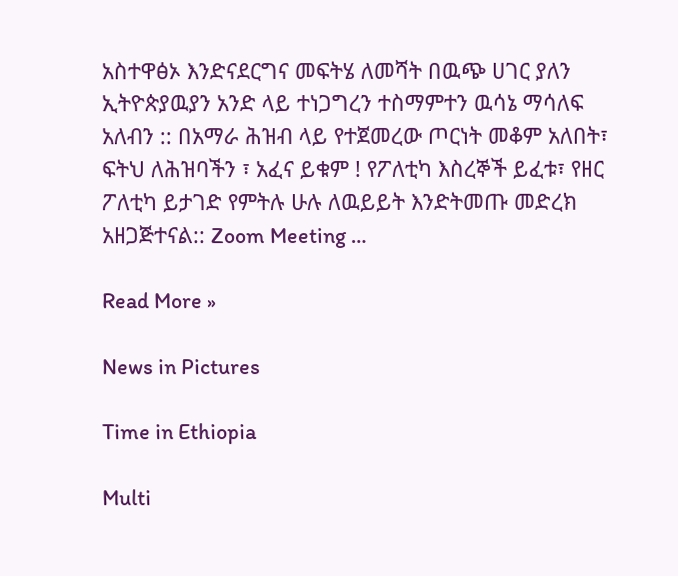አስተዋፅኦ እንድናደርግና መፍትሄ ለመሻት በዉጭ ሀገር ያለን ኢትዮጵያዉያን አንድ ላይ ተነጋግረን ተስማምተን ዉሳኔ ማሳለፍ አለብን :: በአማራ ሕዝብ ላይ የተጀመረው ጦርነት መቆም አለበት፣ ፍትህ ለሕዝባችን ፣ አፈና ይቁም ! የፖለቲካ እስረኞች ይፈቱ፣ የዘር ፖለቲካ ይታገድ የምትሉ ሁሉ ለዉይይት እንድትመጡ መድረክ አዘጋጅተናል:: Zoom Meeting …

Read More »

News in Pictures

Time in Ethiopia

Multi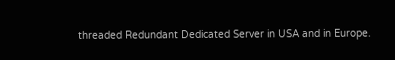threaded Redundant Dedicated Server in USA and in Europe.